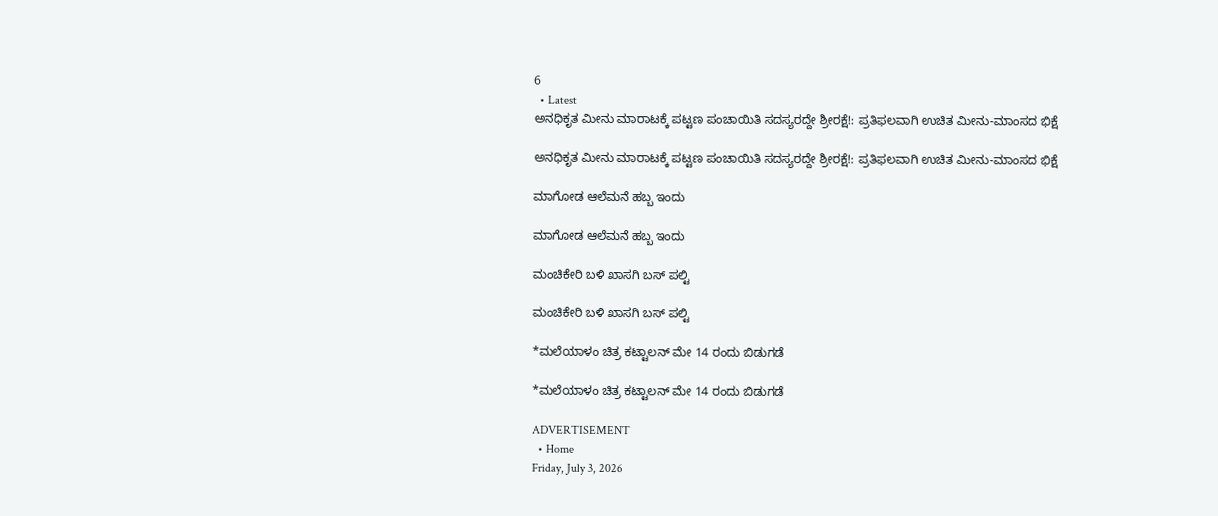6
  • Latest
ಅನಧಿಕೃತ ಮೀನು ಮಾರಾಟಕ್ಕೆ ಪಟ್ಟಣ ಪಂಚಾಯಿತಿ ಸದಸ್ಯರದ್ದೇ ಶ್ರೀರಕ್ಷೆ!: ಪ್ರತಿಫಲವಾಗಿ ಉಚಿತ ಮೀನು-ಮಾಂಸದ ಭಿಕ್ಷೆ

ಅನಧಿಕೃತ ಮೀನು ಮಾರಾಟಕ್ಕೆ ಪಟ್ಟಣ ಪಂಚಾಯಿತಿ ಸದಸ್ಯರದ್ದೇ ಶ್ರೀರಕ್ಷೆ!: ಪ್ರತಿಫಲವಾಗಿ ಉಚಿತ ಮೀನು-ಮಾಂಸದ ಭಿಕ್ಷೆ

ಮಾಗೋಡ ಆಲೆಮನೆ ಹಬ್ಬ ಇಂದು

ಮಾಗೋಡ ಆಲೆಮನೆ ಹಬ್ಬ ಇಂದು

ಮಂಚಿಕೇರಿ‌ ಬಳಿ ಖಾಸಗಿ ಬಸ್ ಪಲ್ಟಿ

ಮಂಚಿಕೇರಿ‌ ಬಳಿ ಖಾಸಗಿ ಬಸ್ ಪಲ್ಟಿ

*ಮಲೆಯಾಳಂ ಚಿತ್ರ ಕಟ್ಟಾಲನ್ ಮೇ 14 ರಂದು ಬಿಡುಗಡೆ

*ಮಲೆಯಾಳಂ ಚಿತ್ರ ಕಟ್ಟಾಲನ್ ಮೇ 14 ರಂದು ಬಿಡುಗಡೆ

ADVERTISEMENT
  • Home
Friday, July 3, 2026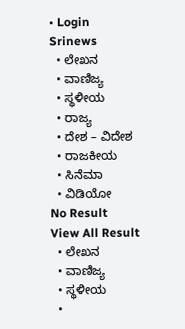• Login
Srinews
  • ಲೇಖನ
  • ವಾಣಿಜ್ಯ
  • ಸ್ಥಳೀಯ
  • ರಾಜ್ಯ
  • ದೇಶ – ವಿದೇಶ
  • ರಾಜಕೀಯ
  • ಸಿನೆಮಾ
  • ವಿಡಿಯೋ
No Result
View All Result
  • ಲೇಖನ
  • ವಾಣಿಜ್ಯ
  • ಸ್ಥಳೀಯ
  •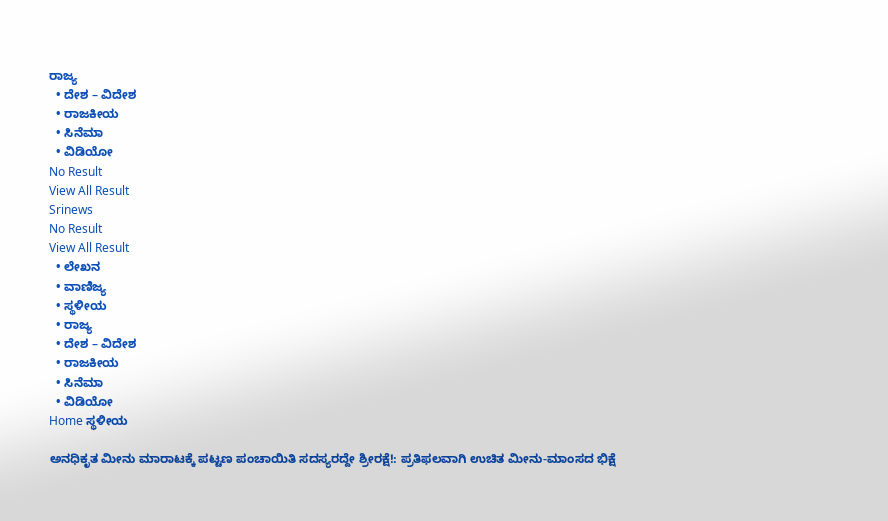ರಾಜ್ಯ
  • ದೇಶ – ವಿದೇಶ
  • ರಾಜಕೀಯ
  • ಸಿನೆಮಾ
  • ವಿಡಿಯೋ
No Result
View All Result
Srinews
No Result
View All Result
  • ಲೇಖನ
  • ವಾಣಿಜ್ಯ
  • ಸ್ಥಳೀಯ
  • ರಾಜ್ಯ
  • ದೇಶ – ವಿದೇಶ
  • ರಾಜಕೀಯ
  • ಸಿನೆಮಾ
  • ವಿಡಿಯೋ
Home ಸ್ಥಳೀಯ

ಅನಧಿಕೃತ ಮೀನು ಮಾರಾಟಕ್ಕೆ ಪಟ್ಟಣ ಪಂಚಾಯಿತಿ ಸದಸ್ಯರದ್ದೇ ಶ್ರೀರಕ್ಷೆ!: ಪ್ರತಿಫಲವಾಗಿ ಉಚಿತ ಮೀನು-ಮಾಂಸದ ಭಿಕ್ಷೆ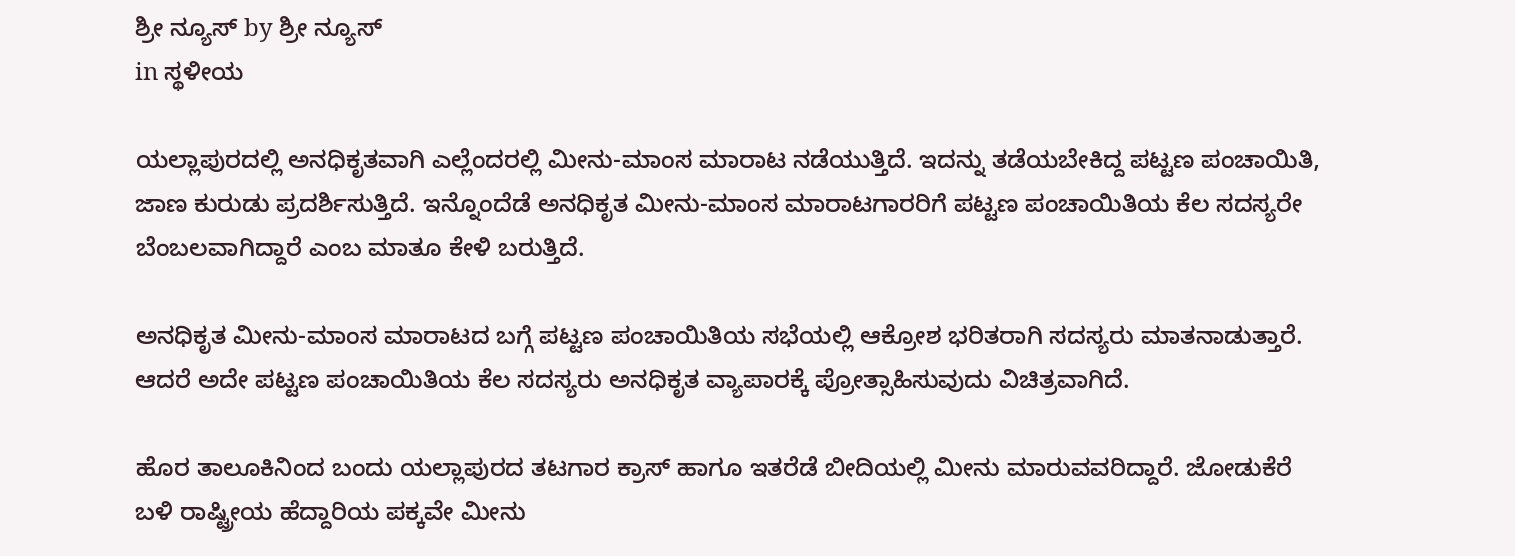ಶ್ರೀ ನ್ಯೂಸ್ by ಶ್ರೀ ನ್ಯೂಸ್
in ಸ್ಥಳೀಯ

ಯಲ್ಲಾಪುರದಲ್ಲಿ ಅನಧಿಕೃತವಾಗಿ ಎಲ್ಲೆಂದರಲ್ಲಿ ಮೀನು-ಮಾಂಸ ಮಾರಾಟ ನಡೆಯುತ್ತಿದೆ. ಇದನ್ನು ತಡೆಯಬೇಕಿದ್ದ ಪಟ್ಟಣ ಪಂಚಾಯಿತಿ, ಜಾಣ ಕುರುಡು ಪ್ರದರ್ಶಿಸುತ್ತಿದೆ. ಇನ್ನೊಂದೆಡೆ ಅನಧಿಕೃತ ಮೀನು-ಮಾಂಸ ಮಾರಾಟಗಾರರಿಗೆ ಪಟ್ಟಣ ಪಂಚಾಯಿತಿಯ ಕೆಲ ಸದಸ್ಯರೇ ಬೆಂಬಲವಾಗಿದ್ದಾರೆ ಎಂಬ ಮಾತೂ ಕೇಳಿ ಬರುತ್ತಿದೆ.

ಅನಧಿಕೃತ ಮೀನು-ಮಾಂಸ ಮಾರಾಟದ ಬಗ್ಗೆ ಪಟ್ಟಣ ಪಂಚಾಯಿತಿಯ ಸಭೆಯಲ್ಲಿ ಆಕ್ರೋಶ ಭರಿತರಾಗಿ ಸದಸ್ಯರು ಮಾತನಾಡುತ್ತಾರೆ. ಆದರೆ ಅದೇ ಪಟ್ಟಣ ಪಂಚಾಯಿತಿಯ ಕೆಲ ಸದಸ್ಯರು ಅನಧಿಕೃತ ವ್ಯಾಪಾರಕ್ಕೆ ಪ್ರೋತ್ಸಾಹಿಸುವುದು ವಿಚಿತ್ರವಾಗಿದೆ.

ಹೊರ ತಾಲೂಕಿನಿಂದ ಬಂದು ಯಲ್ಲಾಪುರದ ತಟಗಾರ ಕ್ರಾಸ್ ಹಾಗೂ ಇತರೆಡೆ ಬೀದಿಯಲ್ಲಿ ಮೀನು ಮಾರುವವರಿದ್ದಾರೆ. ಜೋಡುಕೆರೆ ಬಳಿ ರಾಷ್ಟ್ರೀಯ ಹೆದ್ದಾರಿಯ ಪಕ್ಕವೇ ಮೀನು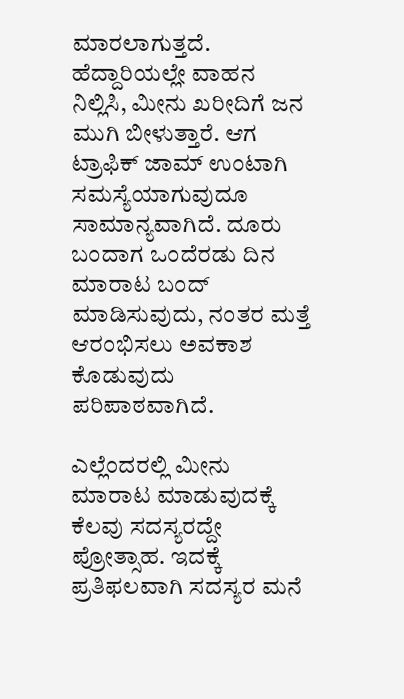ಮಾರಲಾಗುತ್ತದೆ. ಹೆದ್ದಾರಿಯಲ್ಲೇ ವಾಹನ ನಿಲ್ಲಿಸಿ, ಮೀನು ಖರೀದಿಗೆ ಜನ ಮುಗಿ ಬೀಳುತ್ತಾರೆ. ಆಗ ಟ್ರಾಫಿಕ್ ಜಾಮ್ ಉಂಟಾಗಿ ಸಮಸ್ಯೆಯಾಗುವುದೂ ಸಾಮಾನ್ಯವಾಗಿದೆ. ದೂರು ಬಂದಾಗ ಒಂದೆರಡು ದಿನ ಮಾರಾಟ ಬಂದ್ ಮಾಡಿಸುವುದು, ನಂತರ ಮತ್ತೆ ಆರಂಭಿಸಲು ಅವಕಾಶ ಕೊಡುವುದು ಪರಿಪಾಠವಾಗಿದೆ.

ಎಲ್ಲೆಂದರಲ್ಲಿ ಮೀನು ಮಾರಾಟ ಮಾಡುವುದಕ್ಕೆ ಕೆಲವು ಸದಸ್ಯರದ್ದೇ ಪ್ರೋತ್ಸಾಹ. ಇದಕ್ಕೆ ಪ್ರತಿಫಲವಾಗಿ ಸದಸ್ಯರ ಮನೆ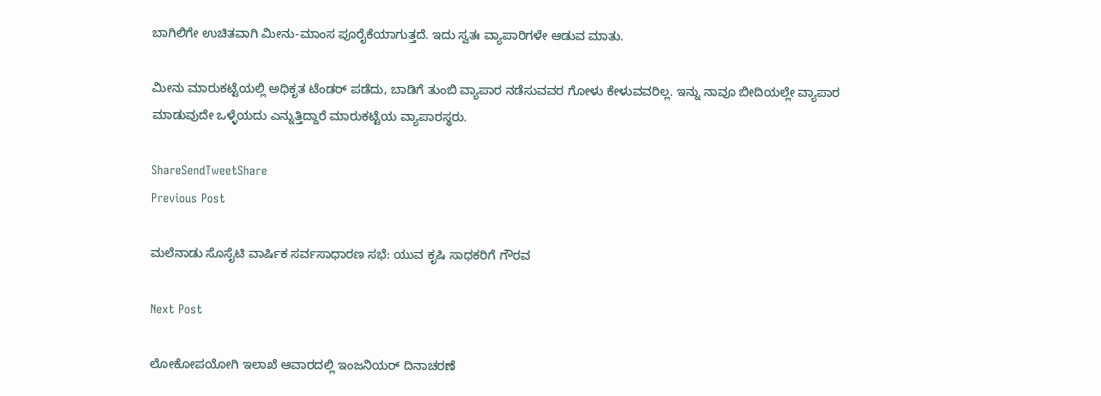ಬಾಗಿಲಿಗೇ ಉಚಿತವಾಗಿ ಮೀನು-ಮಾಂಸ ಪೂರೈಕೆಯಾಗುತ್ತದೆ. ಇದು ಸ್ವತಃ ವ್ಯಾಪಾರಿಗಳೇ ಆಡುವ ಮಾತು.

ಮೀನು ಮಾರುಕಟ್ಟೆಯಲ್ಲಿ ಅಧಿಕೃತ ಟೆಂಡರ್ ಪಡೆದು, ಬಾಡಿಗೆ ತುಂಬಿ ವ್ಯಾಪಾರ ನಡೆಸುವವರ ಗೋಳು ಕೇಳುವವರಿಲ್ಲ. ಇನ್ನು ನಾವೂ ಬೀದಿಯಲ್ಲೇ ವ್ಯಾಪಾರ ಮಾಡುವುದೇ ಒಳ್ಳೆಯದು ಎನ್ನುತ್ತಿದ್ದಾರೆ ಮಾರುಕಟ್ಟೆಯ ವ್ಯಾಪಾರಸ್ಥರು.

ShareSendTweetShare
Previous Post

ಮಲೆನಾಡು ಸೊಸೈಟಿ ವಾರ್ಷಿಕ ಸರ್ವಸಾಧಾರಣ ಸಭೆ: ಯುವ ಕೃಷಿ ಸಾಧಕರಿಗೆ ಗೌರವ

Next Post

ಲೋಕೋಪಯೋಗಿ ಇಲಾಖೆ ಆವಾರದಲ್ಲಿ ಇಂಜನಿಯರ್ ದಿನಾಚರಣೆ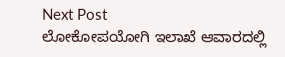Next Post
ಲೋಕೋಪಯೋಗಿ ಇಲಾಖೆ ಆವಾರದಲ್ಲಿ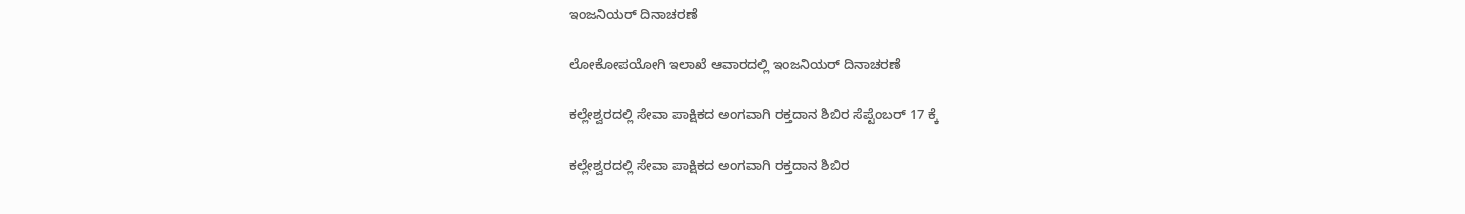ಇಂಜನಿಯರ್ ದಿನಾಚರಣೆ

ಲೋಕೋಪಯೋಗಿ ಇಲಾಖೆ ಆವಾರದಲ್ಲಿ ಇಂಜನಿಯರ್ ದಿನಾಚರಣೆ

ಕಲ್ಲೇಶ್ವರದಲ್ಲಿ ಸೇವಾ ಪಾಕ್ಷಿಕದ ಅಂಗವಾಗಿ ರಕ್ತದಾನ ಶಿಬಿರ ಸೆಪ್ಟೆಂಬರ್ 17 ಕ್ಕೆ

ಕಲ್ಲೇಶ್ವರದಲ್ಲಿ ಸೇವಾ ಪಾಕ್ಷಿಕದ ಅಂಗವಾಗಿ ರಕ್ತದಾನ ಶಿಬಿರ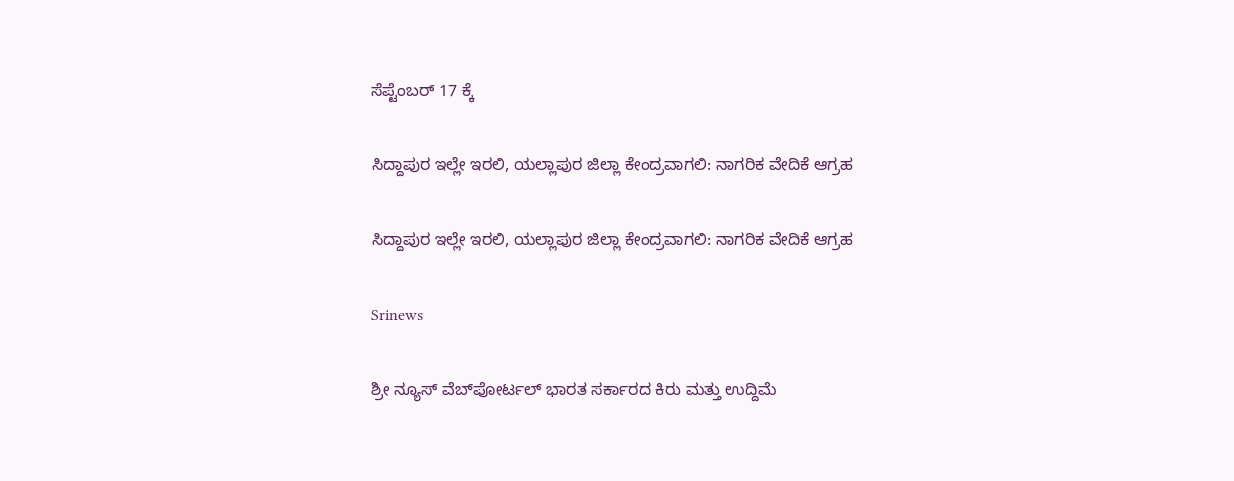ಸೆಪ್ಟೆಂಬರ್ 17 ಕ್ಕೆ

ಸಿದ್ದಾಪುರ ಇಲ್ಲೇ ಇರಲಿ, ಯಲ್ಲಾಪುರ ಜಿಲ್ಲಾ ಕೇಂದ್ರವಾಗಲಿ: ನಾಗರಿಕ ವೇದಿಕೆ ಆಗ್ರಹ

ಸಿದ್ದಾಪುರ ಇಲ್ಲೇ ಇರಲಿ, ಯಲ್ಲಾಪುರ ಜಿಲ್ಲಾ ಕೇಂದ್ರವಾಗಲಿ: ನಾಗರಿಕ ವೇದಿಕೆ ಆಗ್ರಹ

Srinews

ಶ್ರೀ ನ್ಯೂಸ್ ವೆಬ್‌ಪೋರ್ಟಲ್ ಭಾರತ ಸರ್ಕಾರದ ಕಿರು ಮತ್ತು ಉದ್ದಿಮೆ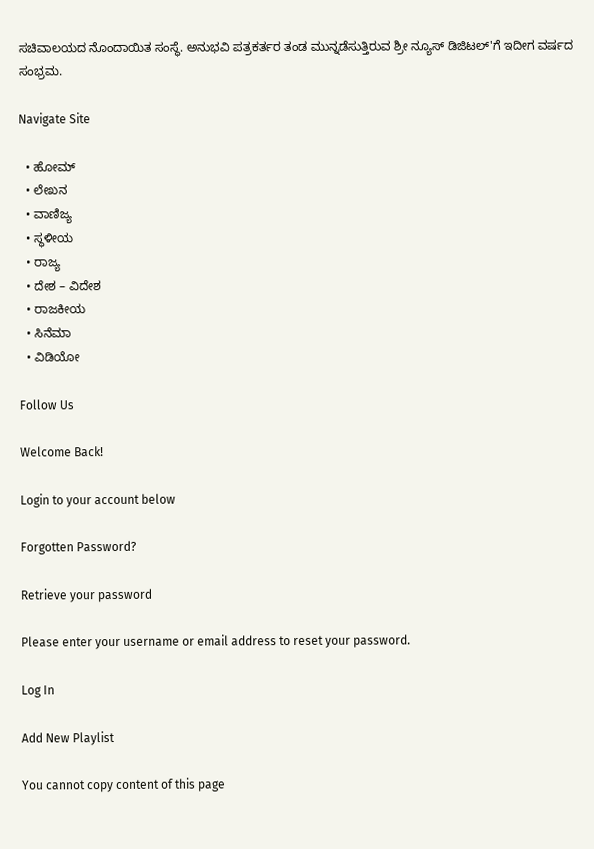ಸಚಿವಾಲಯದ ನೊಂದಾಯಿತ ಸಂಸ್ಥೆ. ಅನುಭವಿ ಪತ್ರಕರ್ತರ ತಂಡ ಮುನ್ನಡೆಸುತ್ತಿರುವ ಶ್ರೀ ನ್ಯೂಸ್ ಡಿಜಿಟಲ್'ಗೆ ಇದೀಗ ವರ್ಷದ ಸಂಭ್ರಮ.

Navigate Site

  • ಹೋಮ್
  • ಲೇಖನ
  • ವಾಣಿಜ್ಯ
  • ಸ್ಥಳೀಯ
  • ರಾಜ್ಯ
  • ದೇಶ – ವಿದೇಶ
  • ರಾಜಕೀಯ
  • ಸಿನೆಮಾ
  • ವಿಡಿಯೋ

Follow Us

Welcome Back!

Login to your account below

Forgotten Password?

Retrieve your password

Please enter your username or email address to reset your password.

Log In

Add New Playlist

You cannot copy content of this page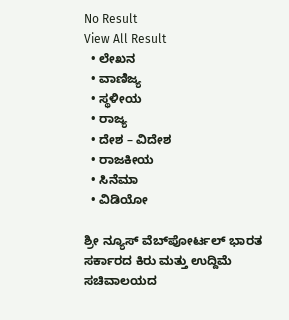No Result
View All Result
  • ಲೇಖನ
  • ವಾಣಿಜ್ಯ
  • ಸ್ಥಳೀಯ
  • ರಾಜ್ಯ
  • ದೇಶ – ವಿದೇಶ
  • ರಾಜಕೀಯ
  • ಸಿನೆಮಾ
  • ವಿಡಿಯೋ

ಶ್ರೀ ನ್ಯೂಸ್ ವೆಬ್‌ಪೋರ್ಟಲ್ ಭಾರತ ಸರ್ಕಾರದ ಕಿರು ಮತ್ತು ಉದ್ದಿಮೆ ಸಚಿವಾಲಯದ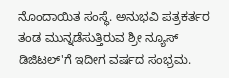ನೊಂದಾಯಿತ ಸಂಸ್ಥೆ. ಅನುಭವಿ ಪತ್ರಕರ್ತರ ತಂಡ ಮುನ್ನಡೆಸುತ್ತಿರುವ ಶ್ರೀ ನ್ಯೂಸ್ ಡಿಜಿಟಲ್'ಗೆ ಇದೀಗ ವರ್ಷದ ಸಂಭ್ರಮ.